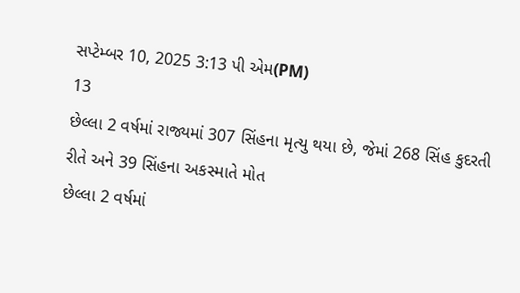સપ્ટેમ્બર 10, 2025 3:13 પી એમ(PM)
13
છેલ્લા 2 વર્ષમાં રાજ્યમાં 307 સિંહના મૃત્યુ થયા છે, જેમાં 268 સિંહ કુદરતી રીતે અને 39 સિંહના અકસ્માતે મોત
છેલ્લા 2 વર્ષમાં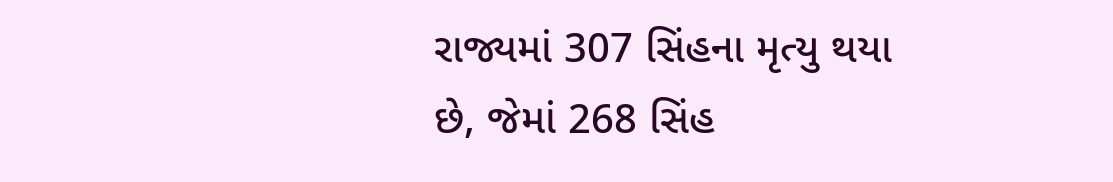રાજ્યમાં 307 સિંહના મૃત્યુ થયા છે, જેમાં 268 સિંહ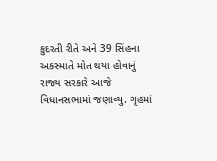કુદરતી રીતે અને 39 સિંહના અકસ્માતે મોત થયા હોવાનું રાજ્ય સરકારે આજે વિધાનસભામાં જણાવ્યુ. ગૃહમાં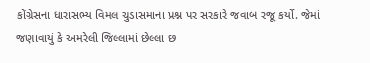કોંગ્રેસના ધારાસભ્ય વિમલ ચુડાસમાના પ્રશ્ન પર સરકારે જવાબ રજૂ કર્યો. જેમાં જણાવાયું કે અમરેલી જિલ્લામાં છેલ્લા છ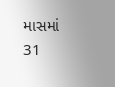માસમાં 31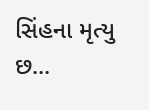સિંહના મૃત્યુ છ...